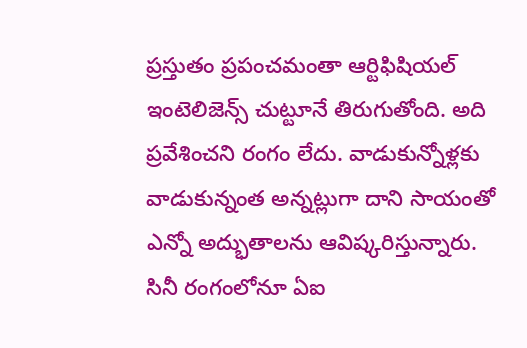ప్రస్తుతం ప్రపంచమంతా ఆర్టిఫిషియల్ ఇంటెలిజెన్స్ చుట్టూనే తిరుగుతోంది. అది ప్రవేశించని రంగం లేదు. వాడుకున్నోళ్లకు వాడుకున్నంత అన్నట్లుగా దాని సాయంతో ఎన్నో అద్భుతాలను ఆవిష్కరిస్తున్నారు. సినీ రంగంలోనూ ఏఐ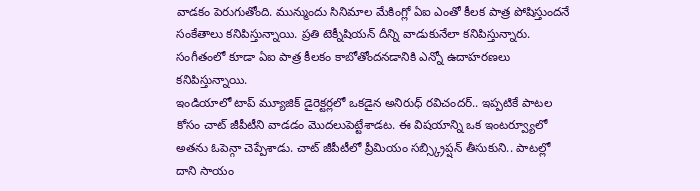వాడకం పెరుగుతోంది. మున్ముందు సినిమాల మేకింగ్లో ఏఐ ఎంతో కీలక పాత్ర పోషిస్తుందనే సంకేతాలు కనిపిస్తున్నాయి. ప్రతి టెక్నీషియన్ దీన్ని వాడుకునేలా కనిపిస్తున్నారు. సంగీతంలో కూడా ఏఐ పాత్ర కీలకం కాబోతోందనడానికి ఎన్నో ఉదాహరణలు కనిపిస్తున్నాయి.
ఇండియాలో టాప్ మ్యూజిక్ డైరెక్టర్లలో ఒకడైన అనిరుధ్ రవిచందర్.. ఇప్పటికే పాటల కోసం చాట్ జీపీటీని వాడడం మొదలుపెట్టేశాడట. ఈ విషయాన్ని ఒక ఇంటర్వ్యూలో అతను ఓపెన్గా చెప్పేశాడు. చాట్ జీపీటీలో ప్రీమియం సబ్స్క్రిప్షన్ తీసుకుని.. పాటల్లో దాని సాయం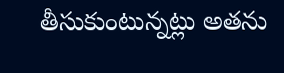తీసుకుంటున్నట్లు అతను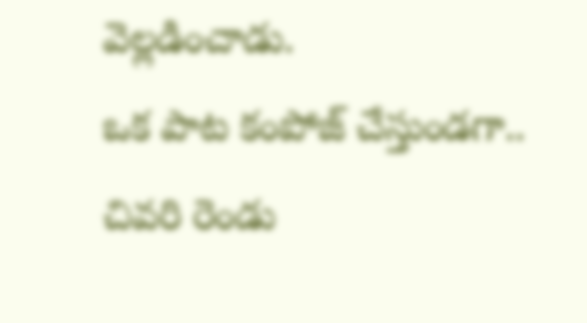వెల్లడించాడు.
ఒక పాట కంపోజ్ చేస్తుండగా.. చివరి రెండు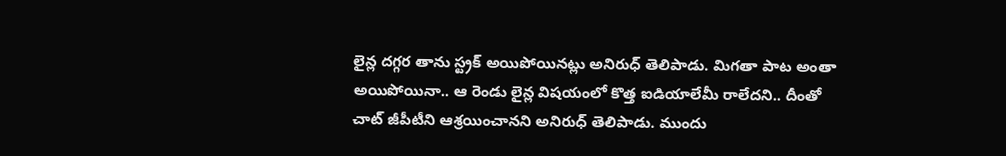లైన్ల దగ్గర తాను స్ట్రక్ అయిపోయినట్లు అనిరుధ్ తెలిపాడు. మిగతా పాట అంతా అయిపోయినా.. ఆ రెండు లైన్ల విషయంలో కొత్త ఐడియాలేమీ రాలేదని.. దీంతో చాట్ జీపీటీని ఆశ్రయించానని అనిరుధ్ తెలిపాడు. ముందు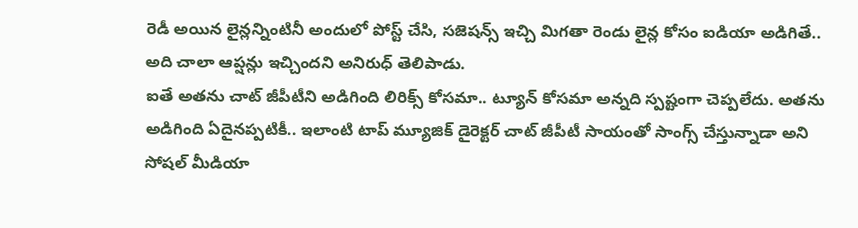రెడీ అయిన లైన్లన్నింటినీ అందులో పోస్ట్ చేసి, సజెషన్స్ ఇచ్చి మిగతా రెండు లైన్ల కోసం ఐడియా అడిగితే.. అది చాలా ఆప్షన్లు ఇచ్చిందని అనిరుధ్ తెలిపాడు.
ఐతే అతను చాట్ జీపీటీని అడిగింది లిరిక్స్ కోసమా.. ట్యూన్ కోసమా అన్నది స్పష్టంగా చెప్పలేదు. అతను అడిగింది ఏదైనప్పటికీ.. ఇలాంటి టాప్ మ్యూజిక్ డైరెక్టర్ చాట్ జీపీటీ సాయంతో సాంగ్స్ చేస్తున్నాడా అని సోషల్ మీడియా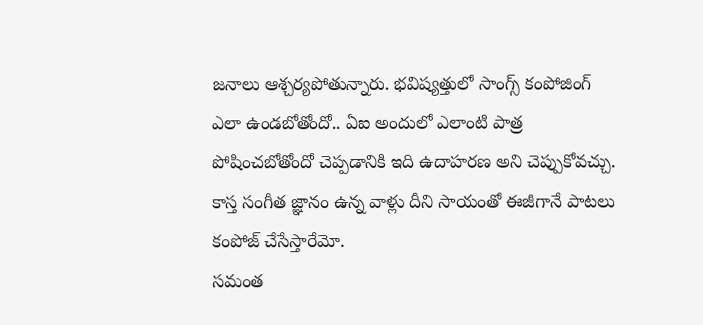జనాలు ఆశ్చర్యపోతున్నారు. భవిష్యత్తులో సాంగ్స్ కంపోజింగ్ ఎలా ఉండబోతోందో.. ఏఐ అందులో ఎలాంటి పాత్ర పోషించబోతోందో చెప్పడానికి ఇది ఉదాహరణ అని చెప్పుకోవచ్చు. కాస్త సంగీత జ్ఞానం ఉన్న వాళ్లు దీని సాయంతో ఈజీగానే పాటలు కంపోజ్ చేసేస్తారేమో.
సమంత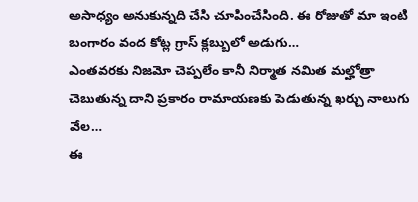అసాధ్యం అనుకున్నది చేసి చూపించేసింది. ఈ రోజుతో మా ఇంటి బంగారం వంద కోట్ల గ్రాస్ క్లబ్బులో అడుగు…
ఎంతవరకు నిజమో చెప్పలేం కానీ నిర్మాత నమిత మల్హోత్రా చెబుతున్న దాని ప్రకారం రామాయణకు పెడుతున్న ఖర్చు నాలుగు వేల…
ఈ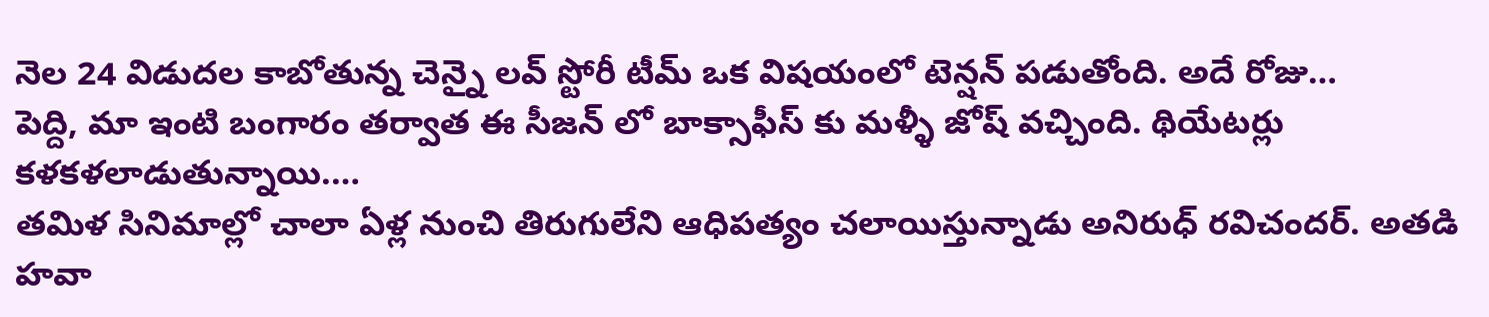నెల 24 విడుదల కాబోతున్న చెన్నై లవ్ స్టోరీ టీమ్ ఒక విషయంలో టెన్షన్ పడుతోంది. అదే రోజు…
పెద్ది, మా ఇంటి బంగారం తర్వాత ఈ సీజన్ లో బాక్సాఫీస్ కు మళ్ళీ జోష్ వచ్చింది. థియేటర్లు కళకళలాడుతున్నాయి.…
తమిళ సినిమాల్లో చాలా ఏళ్ల నుంచి తిరుగులేని ఆధిపత్యం చలాయిస్తున్నాడు అనిరుధ్ రవిచందర్. అతడి హవా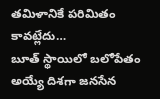తమిళానికే పరిమితం కావట్లేదు…
బూత్ స్థాయిలో బలోపేతం అయ్యే దిశగా జనసేన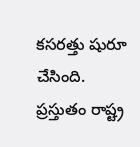కసరత్తు షురూ చేసింది. ప్రస్తుతం రాష్ట్ర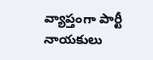వ్యాప్తంగా పార్టీ నాయకులు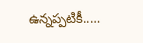ఉన్నప్పటికీ..…